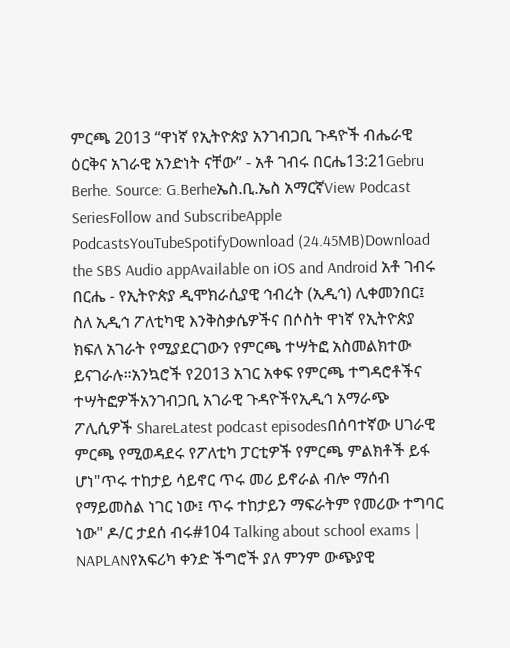ምርጫ 2013 “ዋነኛ የኢትዮጵያ አንገብጋቢ ጉዳዮች ብሔራዊ ዕርቅና አገራዊ አንድነት ናቸው” - አቶ ገብሩ በርሔ13:21Gebru Berhe. Source: G.Berheኤስ.ቢ.ኤስ አማርኛView Podcast SeriesFollow and SubscribeApple PodcastsYouTubeSpotifyDownload (24.45MB)Download the SBS Audio appAvailable on iOS and Android አቶ ገብሩ በርሔ - የኢትዮጵያ ዲሞክራሲያዊ ኅብረት (ኢዲኅ) ሊቀመንበር፤ ስለ ኢዲኅ ፖለቲካዊ እንቅስቃሴዎችና በሶስት ዋነኛ የኢትዮጵያ ክፍለ አገራት የሚያደርገውን የምርጫ ተሣትፎ አስመልክተው ይናገራሉ።አንኳሮች የ2013 አገር አቀፍ የምርጫ ተግዳሮቶችና ተሣትፎዎችአንገብጋቢ አገራዊ ጉዳዮችየኢዲኅ አማራጭ ፖሊሲዎች ShareLatest podcast episodesበሰባተኛው ሀገራዊ ምርጫ የሚወዳደሩ የፖለቲካ ፓርቲዎች የምርጫ ምልክቶች ይፋ ሆነ"ጥሩ ተከታይ ሳይኖር ጥሩ መሪ ይኖራል ብሎ ማሰብ የማይመስል ነገር ነው፤ ጥሩ ተከታይን ማፍራትም የመሪው ተግባር ነው" ዶ/ር ታደሰ ብሩ#104 Talking about school exams | NAPLANየአፍሪካ ቀንድ ችግሮች ያለ ምንም ውጭያዊ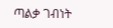ጣልቃ ገብነት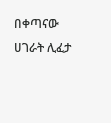በቀጣናው ሀገራት ሊፈታ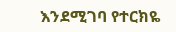እንደሚገባ የተርክዬ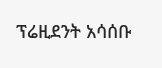ፕሬዚደንት አሳሰቡ